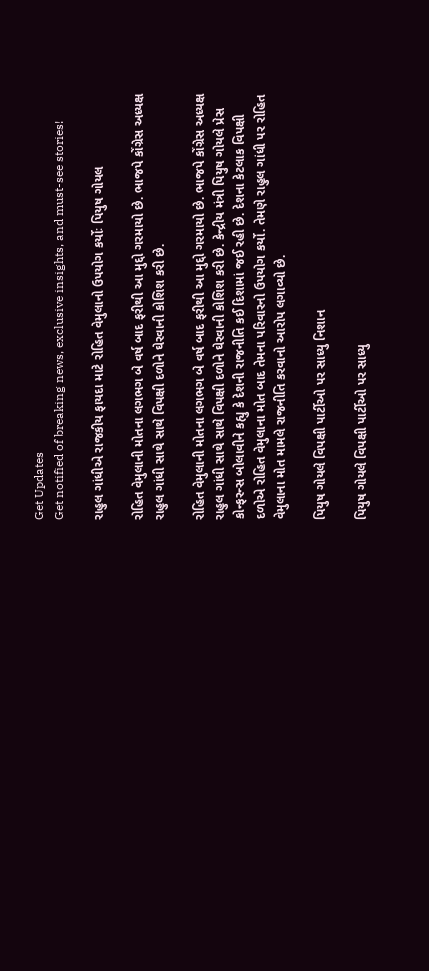Get Updates
Get notified of breaking news, exclusive insights, and must-see stories!

રાહુલ ગાંધીએ રાજકીય ફાયદા માટે રોહિત વેમુલાનો ઉપયોગ કર્યોઃ પિયુષ ગોયલ

રોહિત વેમુલાની મોતના લગભગ બે વર્ષ બાદ ફરીથી આ મુદ્દો ગરમાયો છે. ભાજપે કોંગ્રેસ અધ્યક્ષ રાહુલ ગાંધી સાથે સાથે વિપક્ષી દળોને ઘેરવાની કોશિશ કરી છે.

રોહિત વેમુલાની મોતના લગભગ બે વર્ષ બાદ ફરીથી આ મુદ્દો ગરમાયો છે. ભાજપે કોંગ્રેસ અધ્યક્ષ રાહુલ ગાંધી સાથે સાથે વિપક્ષી દળોને ઘેરવાની કોશિશ કરી છે. કેન્દ્રીય મંત્રી પિયુષ ગોયલે પ્રેસ કોન્ફરન્સ બોલાવીને કહ્યુ કે દેશની રાજનીતિ કઈ દિશામાં જઈ રહી છે. દેશના કેટલાક વિપક્ષી દળોએ રોહિત વેમુલાના મોત બાદ તેમના પરિવારનો ઉપયોગ કર્યો. તેમણે રાહુલ ગાંધી પર રોહિત વેમુલાના મોત મામલે રાજનીતિ કરવાનો આરોપ લગાવ્યો છે.

પિયુષ ગોયલે વિપક્ષી પાર્ટીઓ પર સાધ્યુ નિશાન

પિયુષ ગોયલે વિપક્ષી પાર્ટીઓ પર સાધ્યુ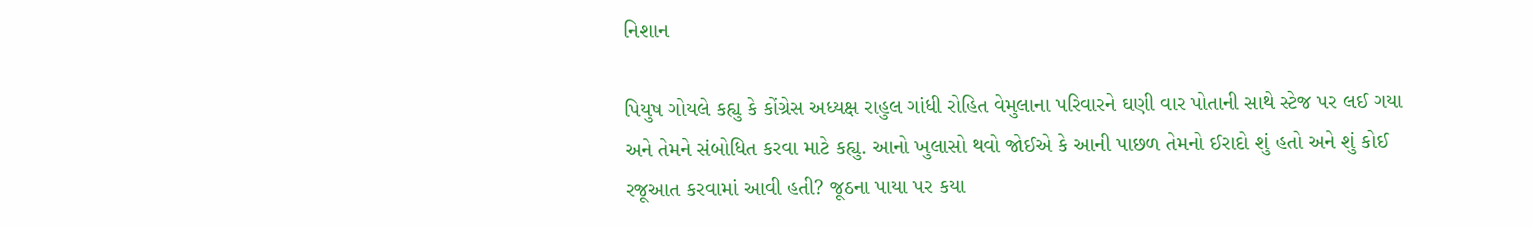નિશાન

પિયુષ ગોયલે કહ્યુ કે કોંગ્રેસ અધ્યક્ષ રાહુલ ગાંધી રોહિત વેમુલાના પરિવારને ઘણી વાર પોતાની સાથે સ્ટેજ પર લઈ ગયા અને તેમને સંબોધિત કરવા માટે કહ્યુ. આનો ખુલાસો થવો જોઈએ કે આની પાછળ તેમનો ઈરાદો શું હતો અને શું કોઈ રજૂઆત કરવામાં આવી હતી? જૂઠના પાયા પર કયા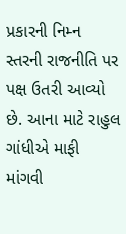પ્રકારની નિમ્ન સ્તરની રાજનીતિ પર પક્ષ ઉતરી આવ્યો છે. આના માટે રાહુલ ગાંધીએ માફી માંગવી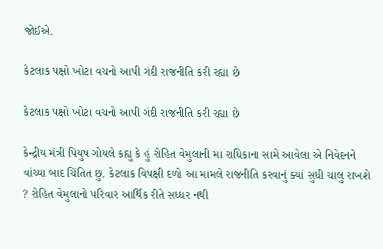જોઈએ.

કેટલાક પક્ષો ખોટા વચનો આપી ગંદી રાજનીતિ કરી રહ્યા છે

કેટલાક પક્ષો ખોટા વચનો આપી ગંદી રાજનીતિ કરી રહ્યા છે

કેન્દ્રીય મંત્રી પિયુષ ગોયલે કહ્યુ કે હું રોહિત વેમુલાની મા રાધિકાના સામે આવેલા એ નિવેદનને વાંચ્યા બાદ ચિંતિત છુ. કેટલાક વિપક્ષી દળો આ મામલે રાજનીતિ કરવાનું ક્યાં સુધી ચાલુ રાખશે ? રોહિત વેમુલાનો પરિવાર આર્થિક રીતે સધ્ધર નથી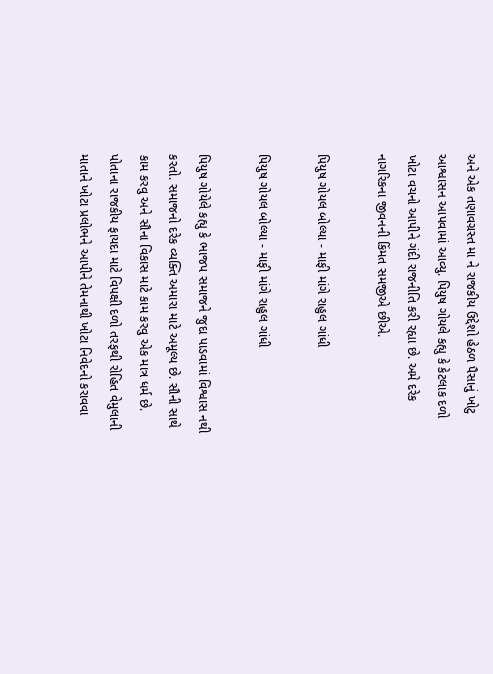અને એક તણાવગ્રસ્ત મા ને રાજકીય ઉદ્દેશો હેઠળ પૈસાનું ખોટુ આશ્વાસન આપવામાં આવ્યુ. પિયુષ ગોયલે કહ્યુ કે કેટલાક દળો ખોટા વચનો આપીને ગંદી રાજનીતિ કરી રહ્યા છે. અમે દરેક નાગરિકના જીવનની કિંમત સમજીએ છીએ.

પિયુષ ગોયલ બોલ્યા - માફી માંગે રાહુલ ગાંધી

પિયુષ ગોયલ બોલ્યા - માફી માંગે રાહુલ ગાંધી

પિયુષ ગોયેલે કહ્યુ કે ભાજપ સમાજને જુદા પાડવામાં વિશ્વાસ નથી કરતો. સમાજનો દરેક વ્યક્તિ અમારા માટે અમૂલ્ય છે. સૌની સાથે કામ કરવુ અને સૌના વિકાસ માટે કામ કરવુ એક માત્ર ધર્મ છે. પોતાના રાજકીય ફાયદા માટે વિપક્ષી દળો તરફથી રોહિત વેમુલાની માતાને ખોટા પ્રલોભને આપીને તેમનાથી ખોટા નિવેદનો કરાવવા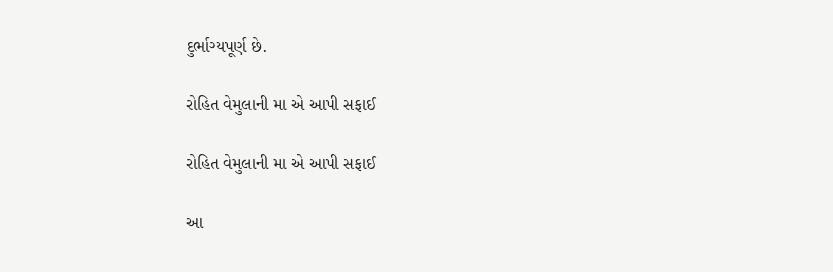દુર્ભાગ્યપૂર્ણ છે.

રોહિત વેમુલાની મા એ આપી સફાઈ

રોહિત વેમુલાની મા એ આપી સફાઈ

આ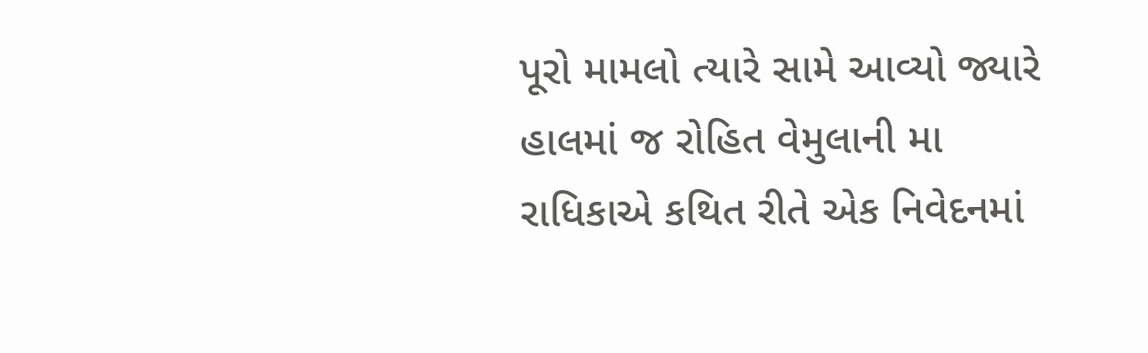પૂરો મામલો ત્યારે સામે આવ્યો જ્યારે હાલમાં જ રોહિત વેમુલાની મા રાધિકાએ કથિત રીતે એક નિવેદનમાં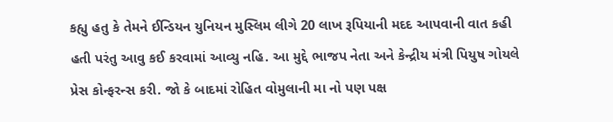કહ્યુ હતુ કે તેમને ઈન્ડિયન યુનિયન મુસ્લિમ લીગે 20 લાખ રૂપિયાની મદદ આપવાની વાત કહી હતી પરંતુ આવુ કઈ કરવામાં આવ્યુ નહિ. આ મુદ્દે ભાજપ નેતા અને કેન્દ્રીય મંત્રી પિયુષ ગોયલે પ્રેસ કોન્ફરન્સ કરી. જો કે બાદમાં રોહિત વોમુલાની મા નો પણ પક્ષ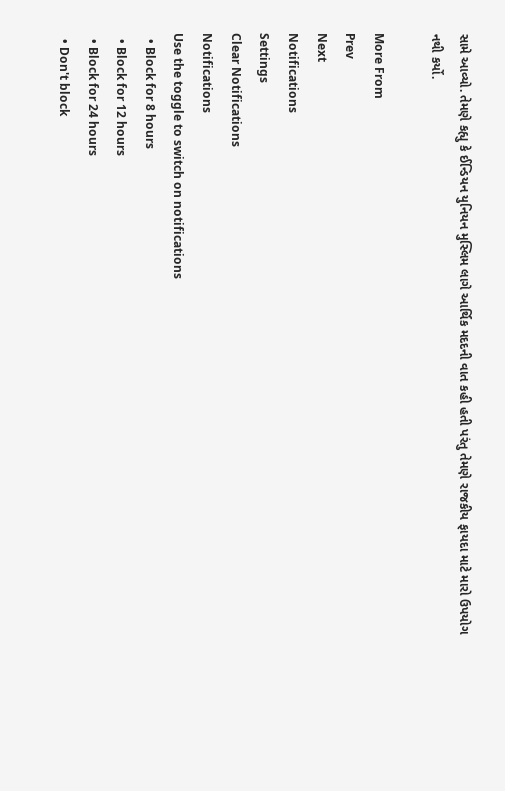સામે આવ્યો. તેમણે કહ્યુ કે ઈન્ડિયન યુનિયન મુસ્લિમ લાગે આર્થિક મદદની વાત કહી હતી પરંતુ તેમણે રાજકીય ફાયદા માટે મારો ઉપયોગ નથી કર્યો.

More From
Prev
Next
Notifications
Settings
Clear Notifications
Notifications
Use the toggle to switch on notifications
  • Block for 8 hours
  • Block for 12 hours
  • Block for 24 hours
  • Don't block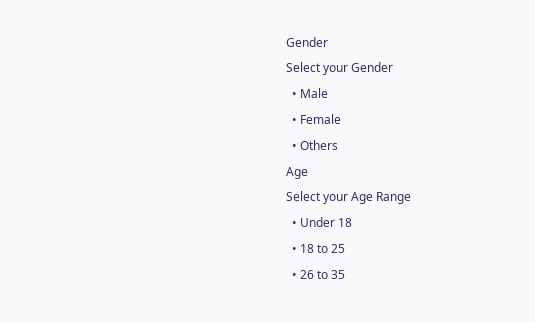Gender
Select your Gender
  • Male
  • Female
  • Others
Age
Select your Age Range
  • Under 18
  • 18 to 25
  • 26 to 35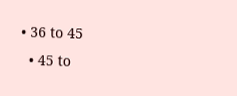• 36 to 45
  • 45 to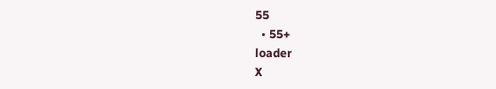55
  • 55+
loader
X